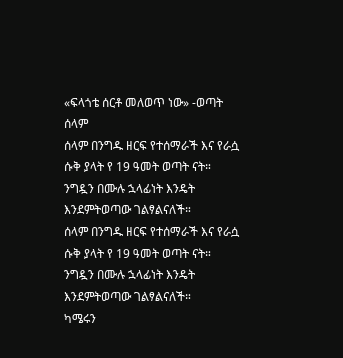«ፍላጎቴ ሰርቶ መለወጥ ነው» -ወጣት ሰላም
ሰላም በንግዱ ዘርፍ የተሰማራች እና የራሷ ሱቅ ያላት የ 19 ዓመት ወጣት ናት። ንግዷን በሙሉ ኋላፊነት እንዴት እንደምትወጣው ገልፃልናለች።
ሰላም በንግዱ ዘርፍ የተሰማራች እና የራሷ ሱቅ ያላት የ 19 ዓመት ወጣት ናት። ንግዷን በሙሉ ኋላፊነት እንዴት እንደምትወጣው ገልፃልናለች።
ካሜሩን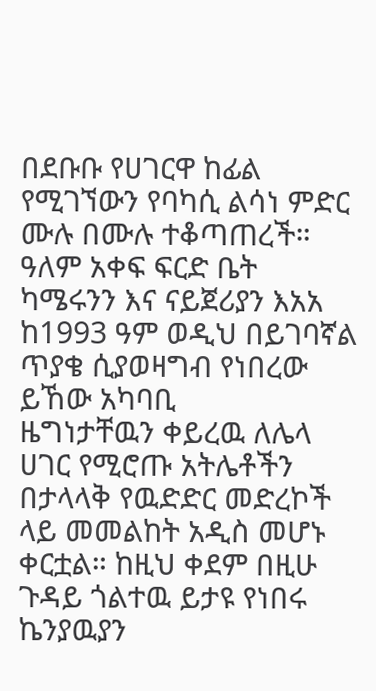በደቡቡ የሀገርዋ ከፊል የሚገኘውን የባካሲ ልሳነ ምድር ሙሉ በሙሉ ተቆጣጠረች። ዓለም አቀፍ ፍርድ ቤት ካሜሩንን እና ናይጀሪያን እአአ ከ1993 ዓም ወዲህ በይገባኛል ጥያቄ ሲያወዛግብ የነበረው ይኸው አካባቢ
ዜግነታቸዉን ቀይረዉ ለሌላ ሀገር የሚሮጡ አትሌቶችን በታላላቅ የዉድድር መድረኮች ላይ መመልከት አዲስ መሆኑ ቀርቷል። ከዚህ ቀደም በዚሁ ጉዳይ ጎልተዉ ይታዩ የነበሩ ኬንያዉያን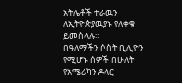አትሌቶች ተራዉን ለኢትዮጵያዉያኑ የለቀቁ ይመስላሉ።
በዓለማችን ሶስት ቢሊዮን የሚሆኑ ሰዎች በሁለት የአሜሪካን ዶላር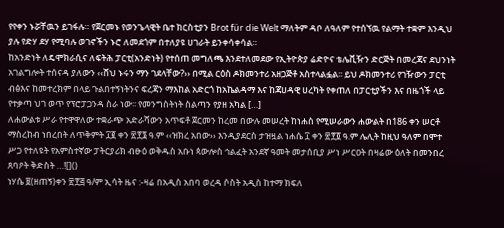የየቀን ኑሯቸዉን ይገፋሉ። የጀርመኑ የወንጌላዊት ቤተ ክርስቲያን Brot für die Welt ማለትም ዳቦ ለዓለም የተሰኘዉ የልማት ተቋም እንዲህ ያሉ የድሃ ደሃ የሚባሉ ወገኖችን ኑሮ ለመደጎም በተለያዩ ሀገራት ይንቀሳቀሳል።
ከአንድነት ለዴሞክራሲና ለፍትሕ ፓርቲ(አንድነት) የተሰጠ መግለጫ እንደተለመደው የኢትዮጵያ ሬድዮና ቴሌቪዥን ድርጅት በመረጃና ደህንነት አገልግሎት ተሰናዳ ያለውን ‹‹ሸህ ኑሩን ማን ገደላቸው?›› በሚል ርዕስ ዶክመንተሪ አዘጋጅቶ አስተላልፏል፡፡ ይህ ዶክመንተሪ የገዥውን ፓርቲ ብፅእና ከመተረክም በላይ ጉልበተኝነትንና ፍረጃን ማእከል አድርጎ ከአኬልዳማ እና ከጃሀዳዊ ሀረካት የቀጠለ በፓርቲያችን እና በዜጎች ላይ የተቃጣ ህገ ወጥ የፕሮፓጋንዳ ስራ ነው፡፡ የመንግስትነት ስልጣን የያዘ አካል […]
ለሐውልቱ ሥራ የተዋዋለው ተቋራጭ አድራሻውን አጥፍቶ ጀርመን ከረመ በውሉ መሠረት ከነሐስ የሚሠራውን ሐውልት በ186 ቀን ሠርቶ ማስረከብ ነበረበት ለጥቅምት ፲፪ ቀን ፳፻፮ ዓ.ም ‹‹ዝክረ አበው›› እንዲያደርስ ታዝዟል ነሐሴ ፲ ቀን ፳፻፬ ዓ.ም ሌሊት ከዚህ ዓለም በሞተ ሥጋ የተለዩት የአምስተኛው ፓትርያሪክ ብፁዕ ወቅዱስ አቡነ ጳውሎስ ኅልፈት አንደኛ ዓመት መታሰቢያ ሥነ ሥርዐት በዛሬው ዕለት በመንበረ ጸባዖት ቅድስት …![]()
ነሃሴ ፱(ዘጠኝ)ቀን ፳፻፭ ዓ/ም ኢሳት ዜና :-ዛሬ በአዲስ አበባ ወረዳ ሶስት አዲስ ከተማ ክፍለ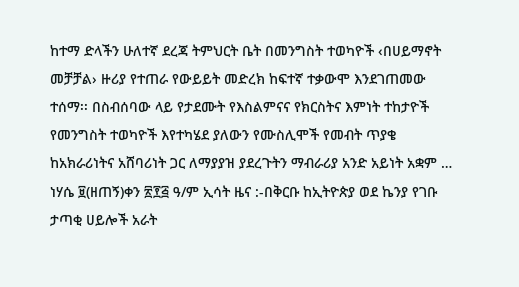ከተማ ድላችን ሁለተኛ ደረጃ ትምህርት ቤት በመንግስት ተወካዮች ‹በሀይማኖት መቻቻል› ዙሪያ የተጠራ የውይይት መድረክ ከፍተኛ ተቃውሞ እንደገጠመው ተሰማ፡፡ በስብሰባው ላይ የታደሙት የእስልምናና የክርስትና እምነት ተከታዮች የመንግስት ተወካዮች እየተካሄደ ያለውን የሙስሊሞች የመብት ጥያቄ ከአክራሪነትና አሸባሪነት ጋር ለማያያዝ ያደረጉትን ማብራሪያ አንድ አይነት አቋም …
ነሃሴ ፱(ዘጠኝ)ቀን ፳፻፭ ዓ/ም ኢሳት ዜና :-በቅርቡ ከኢትዮጵያ ወደ ኬንያ የገቡ ታጣቂ ሀይሎች አራት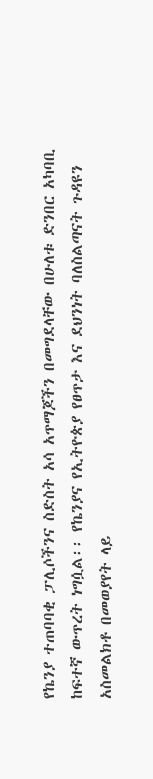የኬንያ ተጠባባቂ ፓሊሶችንና ስድስት አሳ አጥማጆችን በመግደላቸው በሁለቱ ድንበር አካባቢ ከፍተኛ ውጥረት ነግሷል፡፡ የኬንያና የኢትዮጵያ የፀጥታ እና ደህንነት ባለስልጣናት ጉዳዩን አስመልክቶ በመወያየት ላይ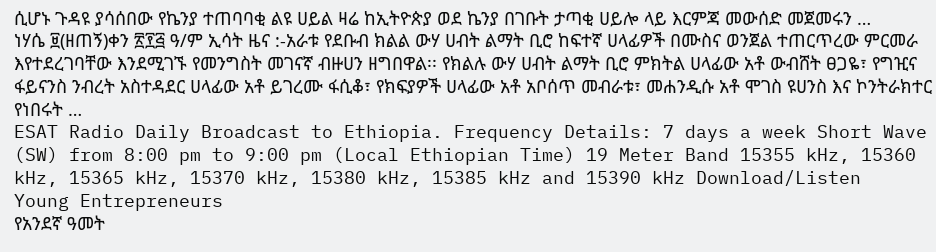ሲሆኑ ጉዳዩ ያሳሰበው የኬንያ ተጠባባቂ ልዩ ሀይል ዛሬ ከኢትዮጵያ ወደ ኬንያ በገቡት ታጣቂ ሀይሎ ላይ እርምጃ መውሰድ መጀመሩን …
ነሃሴ ፱(ዘጠኝ)ቀን ፳፻፭ ዓ/ም ኢሳት ዜና :-አራቱ የደቡብ ክልል ውሃ ሀብት ልማት ቢሮ ከፍተኛ ሀላፊዎች በሙስና ወንጀል ተጠርጥረው ምርመራ እየተደረገባቸው እንደሚገኙ የመንግስት መገናኛ ብዙሀን ዘግበዋል፡፡ የክልሉ ውሃ ሀብት ልማት ቢሮ ምክትል ሀላፊው አቶ ውብሸት ፀጋዬ፣ የግዢና ፋይናንስ ንብረት አስተዳደር ሀላፊው አቶ ይገረሙ ፋሲቆ፣ የክፍያዎች ሀላፊው አቶ አቦሰጥ መብራቱ፣ መሐንዲሱ አቶ ሞገስ ዩሀንስ እና ኮንትራክተር የነበሩት …
ESAT Radio Daily Broadcast to Ethiopia. Frequency Details: 7 days a week Short Wave (SW) from 8:00 pm to 9:00 pm (Local Ethiopian Time) 19 Meter Band 15355 kHz, 15360 kHz, 15365 kHz, 15370 kHz, 15380 kHz, 15385 kHz and 15390 kHz Download/Listen
Young Entrepreneurs
የአንደኛ ዓመት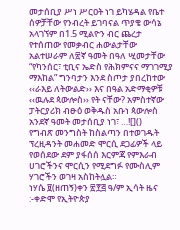መታሰቢያ ሥነ ሥርዐት ነገ ይካሄዳል የቤተ ሰዎቻቸው የንብረት ይገባናል ጥያቄ ውሳኔ አላገኘም በ1.5 ሚልዮን ብር ጨረታ የተሰጠው የመቃብር ሐውልታቸው አልተሠራም ለ፳ኛ ዓመት በዓለ ሢመታቸው “የካንሰር፣ ቲቢና ኤድስ የሕክምናና ማገገሚያ ማእከል” ግንባታን እንደ ስጦታ ያበረከተው ‹‹ራእይ ለትውልድ›› እና በዓል አድማቂዎቹ ‹‹ዉሉደ ጳውሎስ›› የት ናቸው? አምስተኛው ፓትርያሪክ ብፁዕ ወቅዱስ አቡነ ጳውሎስ አንደኛ ዓመት መታሰቢያ ነገ፣ …![]()
የግብጽ መንግስት ከስልጣን በተወገዱት ፕረዚዳንት መሐመድ ሞርሲ ደጋፊዎች ላይ የወሰደው ደም ያፋሰሰ እርምጃ የምእራብ ሀገሮችንና ሞርሲን የሚደግፉ የሙስሊም ሃገሮችን ወገዛ አስከትሏል።
ነሃሴ ፱(ዘጠኝ)ቀን ፳፻፭ ዓ/ም ኢሳት ዜና :-ቀድሞ የኢትዮጵያ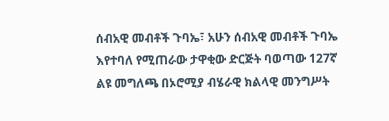ሰብአዊ መብቶች ጉባኤ፣ አሁን ሰብአዊ መብቶች ጉባኤ እየተባለ የሚጠራው ታዋቂው ድርጅት ባወጣው 127ኛ ልዩ መግለጫ በኦሮሚያ ብሄራዊ ክልላዊ መንግሥት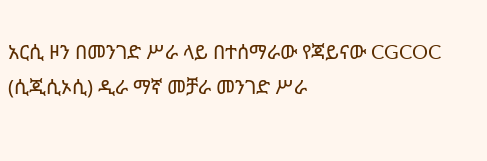አርሲ ዞን በመንገድ ሥራ ላይ በተሰማራው የጃይናው CGCOC (ሲጂሲኦሲ) ዲራ ማኛ መቻራ መንገድ ሥራ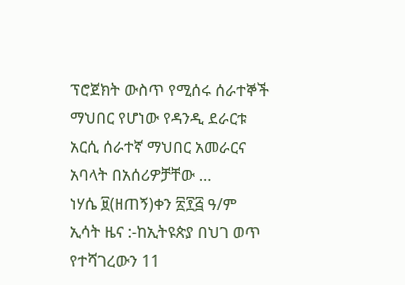ፕሮጀክት ውስጥ የሚሰሩ ሰራተኞች ማህበር የሆነው የዳንዲ ደራርቱ አርሲ ሰራተኛ ማህበር አመራርና አባላት በአሰሪዎቻቸው …
ነሃሴ ፱(ዘጠኝ)ቀን ፳፻፭ ዓ/ም ኢሳት ዜና :-ከኢትዩጵያ በህገ ወጥ የተሻገረውን 11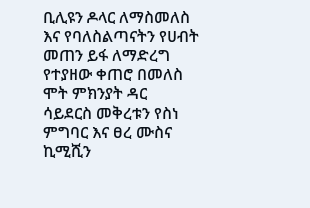ቢሊዩን ዶላር ለማስመለስ እና የባለስልጣናትን የሀብት መጠን ይፋ ለማድረግ የተያዘው ቀጠሮ በመለስ ሞት ምክንያት ዳር ሳይደርስ መቅረቱን የስነ ምግባር እና ፀረ ሙስና ኪሚሺን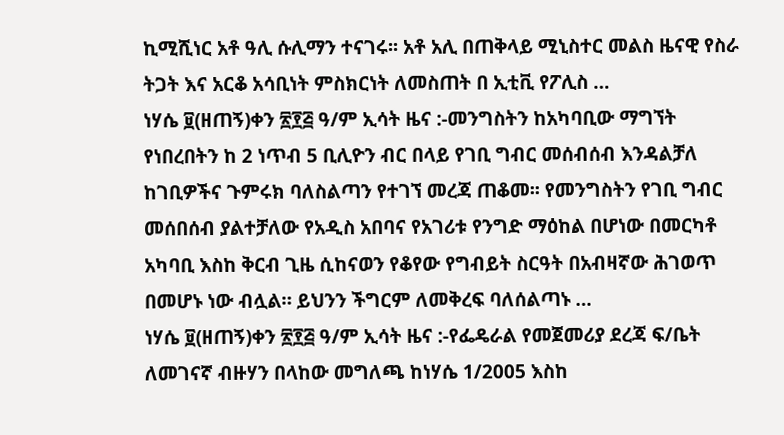ኪሚሺነር አቶ ዓሊ ሱሊማን ተናገሩ፡፡ አቶ አሊ በጠቅላይ ሚኒስተር መልስ ዜናዊ የስራ ትጋት እና አርቆ አሳቢነት ምስክርነት ለመስጠት በ ኢቲቪ የፖሊስ …
ነሃሴ ፱(ዘጠኝ)ቀን ፳፻፭ ዓ/ም ኢሳት ዜና :-መንግስትን ከአካባቢው ማግኘት የነበረበትን ከ 2 ነጥብ 5 ቢሊዮን ብር በላይ የገቢ ግብር መሰብሰብ እንዳልቻለ ከገቢዎችና ጉምሩክ ባለስልጣን የተገኘ መረጃ ጠቆመ፡፡ የመንግስትን የገቢ ግብር መሰበሰብ ያልተቻለው የአዲስ አበባና የአገሪቱ የንግድ ማዕከል በሆነው በመርካቶ አካባቢ እስከ ቅርብ ጊዜ ሲከናወን የቆየው የግብይት ስርዓት በአብዛኛው ሕገወጥ በመሆኑ ነው ብሏል። ይህንን ችግርም ለመቅረፍ ባለሰልጣኑ …
ነሃሴ ፱(ዘጠኝ)ቀን ፳፻፭ ዓ/ም ኢሳት ዜና :-የፌዴራል የመጀመሪያ ደረጃ ፍ/ቤት ለመገናኛ ብዙሃን በላከው መግለጫ ከነሃሴ 1/2005 እስከ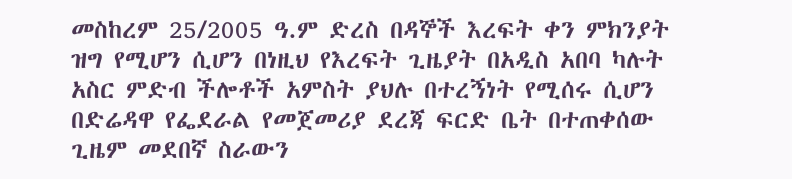መስከረም 25/2005 ዓ.ም ድረስ በዳኞች እረፍት ቀን ምክንያት ዝግ የሚሆን ሲሆን በነዚህ የእረፍት ጊዜያት በአዲስ አበባ ካሉት አስር ምድብ ችሎቶች አምስት ያህሉ በተረኝነት የሚሰሩ ሲሆን በድሬዳዋ የፌደራል የመጀመሪያ ደረጃ ፍርድ ቤት በተጠቀሰው ጊዜም መደበኛ ስራውን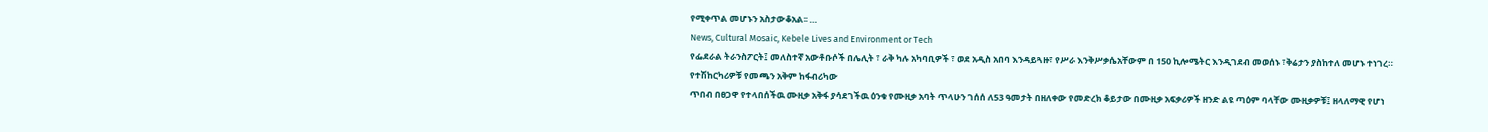የሚቀጥል መሆኑን አስታውቆአል፡፡ …
News, Cultural Mosaic, Kebele Lives and Environment or Tech
የፌደራል ትራንስፖርት፤ መለስተኛ አውቶቡሶች በሌሊት ፣ ራቅ ካሉ አካባቢዎች ፣ ወደ አዲስ አበባ እንዳይጓዙ፣ የሥራ እንቅሥቃሴአቸውም በ 150 ኪሎሜትር እንዲገደብ መወሰኑ ፣ቅሬታን ያስከተለ መሆኑ ተነገረ። የተሽከርካሪዎቹ የመጫን አቅም ከፋብሪካው
ጥበብ በፀጋዋ የተላበሰችዉ ሙዚቃ አቅፋ ያሳደገችዉ ዕንቁ የሙዚቃ አባት ጥላሁን ገሰሰ ለ53 ዓመታት በዘለቀው የመድረክ ቆይታው በሙዚቃ አፍቃሪዎች ዘንድ ልዩ ጣዕም ባላቸው ሙዚቃዎቹ፤ ዘላለማዊ የሆነ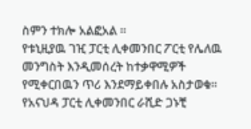ስምን ተክሎ አልፎአል ።
የቱኒዚያዉ ገዢ ፓርቲ ሊቀመንበር ፖርቲ የሌለዉ መንግስት እንዲመሰረት ከተቃዋሚዎች የሚቀርበዉን ጥሪ እንደማይቀበሉ አስታወቁ። የአናህዳ ፓርቲ ሊቀመንበር ራሺድ ጋኑቺ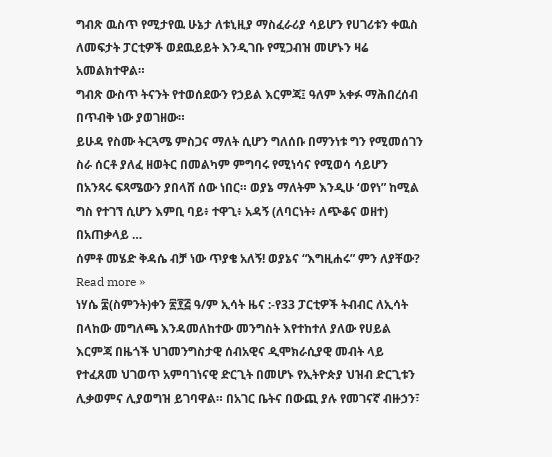ግብጽ ዉስጥ የሚታየዉ ሁኔታ ለቱኒዚያ ማስፈራሪያ ሳይሆን የሀገሪቱን ቀዉስ ለመፍታት ፓርቲዎች ወደዉይይት እንዲገቡ የሚጋብዝ መሆኑን ዛሬ አመልክተዋል።
ግብጽ ውስጥ ትናንት የተወሰደውን የኃይል እርምጃ፤ ዓለም አቀፉ ማሕበረሰብ በጥብቅ ነው ያወገዘው።
ይሁዳ የስሙ ትርጓሜ ምስጋና ማለት ሲሆን ግለሰቡ በማንነቱ ግን የሚመሰገን ስራ ሰርቶ ያለፈ ዘወትር በመልካም ምግባሩ የሚነሳና የሚወሳ ሳይሆን በአንጻሩ ፍጻሜውን ያበላሸ ሰው ነበር። ወያኔ ማለትም እንዲሁ ‘ወየነ” ከሚል ግስ የተገኘ ሲሆን እምቢ ባይ፥ ተዋጊ፥ አዳኝ (ለባርነት፥ ለጭቆና ወዘተ) በአጠቃላይ …
ሰምቶ መሄድ ቅዳሴ ብቻ ነው ጥያቄ አለኝ! ወያኔና “እግዚሐሩ” ምን ለያቸው? Read more »
ነሃሴ ፰(ስምንት)ቀን ፳፻፭ ዓ/ም ኢሳት ዜና :-የ33 ፓርቲዎች ትብብር ለኢሳት በላከው መግለጫ እንዳመለከተው መንግስት እየተከተለ ያለው የሀይል እርምጃ በዜጎች ህገመንግስታዊ ሰብአዊና ዲሞክራሲያዊ መብት ላይ የተፈጸመ ህገወጥ አምባገነናዊ ድርጊት በመሆኑ የኢትዮጵያ ህዝብ ድርጊቱን ሊቃወምና ሊያወግዝ ይገባዋል። በአገር ቤትና በውጪ ያሉ የመገናኛ ብዙኃን፣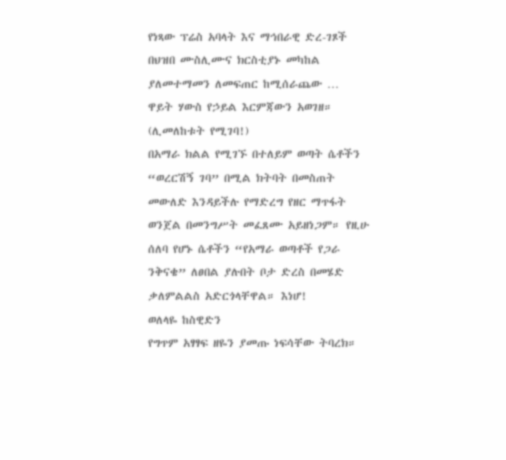የነጻው ፕሬስ አባላት እና ማኅበራዊ ድረ-ገጾች በህዝበ ሙስሊሙና ክርስቲያኑ መካከል ያለመተማመን ለመፍጠር ከሚሰራጨው …
ዋይት ሃውስ የኃይል እርምጃውን አወገዘ።
(ሊመለከቱት የሚገባ!)
በአማራ ክልል የሚገኙ በተለይም ወጣት ሴቶችን “ወረርሽኝ ገባ” በሚል ክትባት በመስጠት መውለድ እንዳይችሉ የማድረግ የዘር ማጥፋት ወንጀል በመንግሥት መፈጸሙ አይዘነጋም። የዚሁ ሰለባ የሆኑ ሴቶችን “የአማራ ወጣቶች የጋራ ንቅናቄ” ለፀበል ያሉበት ቦታ ድረስ በመሄድ ቃለምልልስ አድርጎላቸዋል። እነሆ!
ወለላዬ ከስዊድን
የግጥም አፃፃፍ ዘዬን ያመጡ ነፍሳቸው ትባረክ።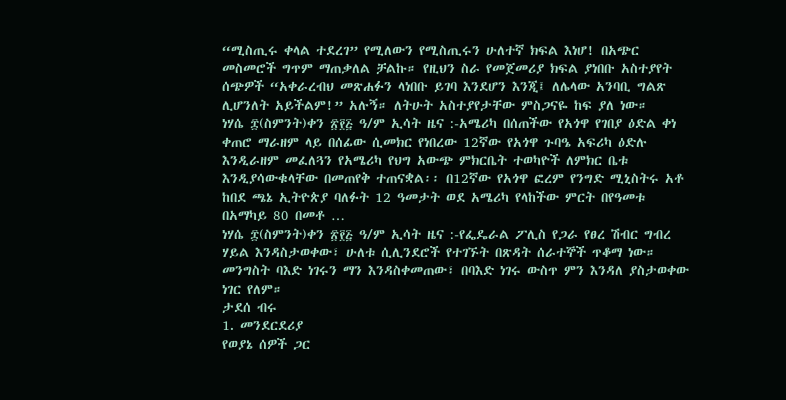“ሚስጢሩ ቀላል ተደረገ” የሚለውን የሚስጢሩን ሁለተኛ ክፍል እነሆ! በአጭር መስመሮች ግጥም ማጠቃለል ቻልኩ። የዚህን ስራ የመጀመሪያ ክፍል ያነበቡ አስተያየት ሰጭዎች “አቀራረብህ መጽሐፉን ላነበቡ ይገባ እንደሆን እንጂ፤ ለሌላው አንባቢ ግልጽ ሊሆንለት አይችልም!” አሉኝ። ለትሁት አስተያየታቸው ምስጋናዬ ከፍ ያለ ነው።
ነሃሴ ፰(ስምንት)ቀን ፳፻፭ ዓ/ም ኢሳት ዜና :-አሜሪካ በሰጠችው የአጎዋ የገበያ ዕድል ቀነ ቀጠሮ ማራዘም ላይ በሰፊው ሲመክር የነበረው 12ኛው የአጎዋ ጉባዔ አፍሪካ ዕድሉ እንዲራዘም መፈለጓን የአሜሪካ የህግ አውጭ ምክርቤት ተወካዮች ለምክር ቤቱ እንዲያሳውቁላቸው በመጠየቅ ተጠናቋል፡፡ በ12ኛው የአጎዋ ፎረም የንግድ ሚኒስትሩ አቶ ከበደ ጫኔ ኢትዮጵያ ባለፉት 12 ዓመታት ወደ አሜሪካ የላከችው ምርት በየዓመቱ በአማካይ 80 በመቶ …
ነሃሴ ፰(ስምንት)ቀን ፳፻፭ ዓ/ም ኢሳት ዜና :-የፌዴራል ፖሊስ የጋራ የፀረ ሽብር ግብረ ሃይል እንዳስታወቀው፣ ሁለቱ ሲሊንደሮች የተገኙት በጽዳት ሰራተኞች ጥቆማ ነው። መንግስት ባእድ ነገሩን ማን እንዳስቀመጠው፣ በባእድ ነገሩ ውስጥ ምን እንዳለ ያስታወቀው ነገር የለም።
ታደሰ ብሩ
1. መንደርደሪያ
የወያኔ ሰዎች ጋር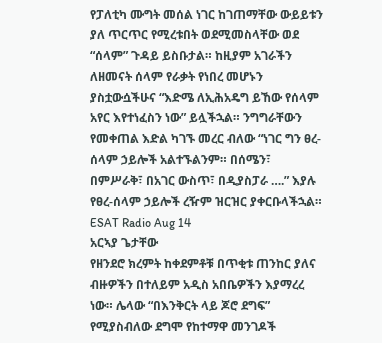የፓለቲካ ሙግት መሰል ነገር ከገጠማቸው ውይይቱን ያለ ጥርጥር የሚረቱበት ወደሚመስላቸው ወደ “ሰላም” ጉዳይ ይስቡታል። ከዚያም አገራችን ለዘመናት ሰላም የራቃት የነበረ መሆኑን ያስቷውሷችሁና “እድሜ ለኢሕአዴግ ይኸው የሰላም አየር እየተነፈስን ነው” ይሏችኋል። ንግግራቸውን የመቀጠል እድል ካገኙ መረር ብለው “ነገር ግን ፀረ-ሰላም ኃይሎች አልተኙልንም። በሰሜን፣ በምሥራቅ፣ በአገር ውስጥ፣ በዲያስፓራ ….” እያሉ የፀረ-ሰላም ኃይሎች ረዥም ዝርዝር ያቀርቡላችኋል።
ESAT Radio Aug 14
አርኣያ ጌታቸው
የዘንደሮ ክረምት ከቀደምቶቹ በጥቂቱ ጠንከር ያለና ብዙዎችን በተለይም አዲስ አበቤዎችን እያማረረ ነው። ሌላው “በእንቅርት ላይ ጆሮ ደግፍ” የሚያስብለው ደግሞ የከተማዋ መንገዶች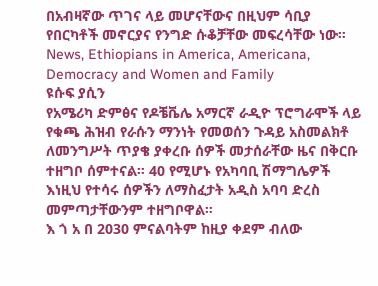በአብዛኛው ጥገና ላይ መሆናቸውና በዚህም ሳቢያ የበርካቶች መኖርያና የንግድ ሱቆቻቸው መፍረሳቸው ነው።
News, Ethiopians in America, Americana, Democracy and Women and Family
ዩሱፍ ያሲን
የአሜሪካ ድምፅና የዶቼቬሌ አማርኛ ራዲዮ ፕሮግራሞች ላይ የቁጫ ሕዝብ የራሱን ማንነት የመወሰን ጉዳይ አስመልክቶ ለመንግሥት ጥያቄ ያቀረቡ ሰዎች መታሰራቸው ዜና በቅርቡ ተዘግቦ ሰምተናል። 40 የሚሆኑ የአካባቢ ሽማግሌዎች እነዚህ የተሳሩ ሰዎችን ለማስፈታት አዲስ አባባ ድረስ መምጣታቸውንም ተዘግቦዋል።
እ ጎ አ በ 2030 ምናልባትም ከዚያ ቀደም ብለው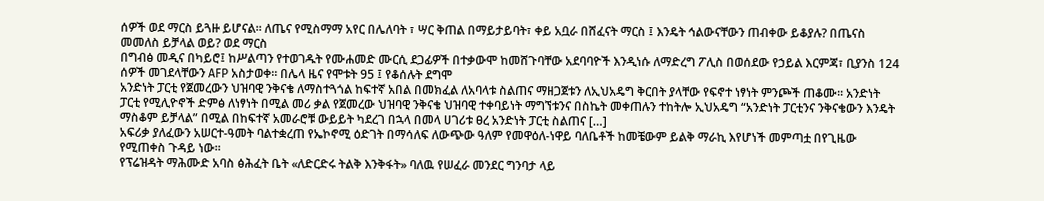ሰዎች ወደ ማርስ ይጓዙ ይሆናል። ለጤና የሚስማማ አየር በሌለባት ፣ ሣር ቅጠል በማይታይባት፣ ቀይ አቧራ በሸፈናት ማርስ ፤ እንዴት ኅልውናቸውን ጠብቀው ይቆያሉ? በጤናስ መመለስ ይቻላል ወይ? ወደ ማርስ
በግብፅ መዲና በካይሮ፤ ከሥልጣን የተወገዱት የሙሐመድ ሙርሲ ደጋፊዎች በተቃውሞ ከመሸጉባቸው አደባባዮች እንዲነሱ ለማድረግ ፖሊስ በወሰደው የኃይል እርምጃ፣ ቢያንስ 124 ሰዎች መገደላቸውን AFP አስታወቀ። በሌላ ዜና የሞቱት 95 ፤ የቆሰሉት ደግሞ
አንድነት ፓርቲ የጀመረውን ህዝባዊ ንቅናቄ ለማስተጓጎል ከፍተኛ አበል በመክፈል ለአባላቱ ስልጠና ማዘጋጀቱን ለኢህአዴግ ቅርበት ያላቸው የፍኖተ ነፃነት ምንጮች ጠቆሙ፡፡ አንድነት ፓርቲ የሚሊዮኖች ድምፅ ለነፃነት በሚል መሪ ቃል የጀመረው ህዝባዊ ንቅናቄ ህዝባዊ ተቀባይነት ማግኘቱንና በስኬት መቀጠሉን ተከትሎ ኢህአዴግ “አንድነት ፓርቲንና ንቅናቄውን እንዴት ማስቆም ይቻላል” በሚል በከፍተኛ አመራሮቹ ውይይት ካደረገ በኋላ በመላ ሀገሪቱ ፀረ አንድነት ፓርቲ ስልጠና […]
አፍሪቃ ያለፈውን አሠርተ-ዓመት ባልተቋረጠ የኤኮኖሚ ዕድገት በማሳለፍ ለውጭው ዓለም የመዋዕለ-ነዋይ ባለቤቶች ከመቼውም ይልቅ ማራኪ እየሆነች መምጣቷ በየጊዜው የሚጠቀስ ጉዳይ ነው።
የፕሬዝዳት ማሕሙድ አባስ ፅሕፈት ቤት «ለድርድሩ ትልቅ እንቅፋት» ባለዉ የሠፈራ መንደር ግንባታ ላይ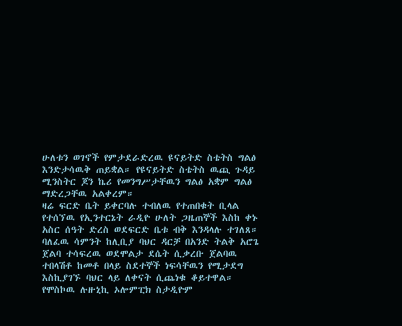ሁለቱን ወገኖች የምታደራድረዉ ዩናይትድ ስቴትስ ግልፅ እንድታሳዉቅ ጠይቋል። የዩናይትድ ስቴትስ ዉጪ ጉዳይ ሚንስትር ጆን ኬሪ የመንግሥታቸዉን ግልፅ አቋም ግልፅ ማድረጋቸዉ አልቀረም።
ዛሬ ፍርድ ቤት ይቀርባሉ ተብለዉ የተጠበቁት ቢላል የተሰኘዉ የኢንተርኔት ራዲዮ ሁለት ጋዜጠኞች እስከ ቀኑ አስር ሰዓት ድረስ ወደፍርድ ቤቱ ብቅ እንዳላሉ ተገለጸ።
ባለፈዉ ሳምንት ከሊቢያ ባህር ዳርቻ በአንድ ትልቅ አሮጌ ጀልባ ተሳፍረዉ ወደሞልታ ደሴት ሲቃረቡ ጀልባዉ ተበላሽቶ ከመቶ በላይ ስደተኞች ነፍሳቸዉን የሚታደግ እስኪያገኙ ባህር ላይ ለቀናት ሲጨነቁ ቆይተዋል።
የሞስኮዉ ሉዙኒኪ ኦሎምፒክ ስታዲዮም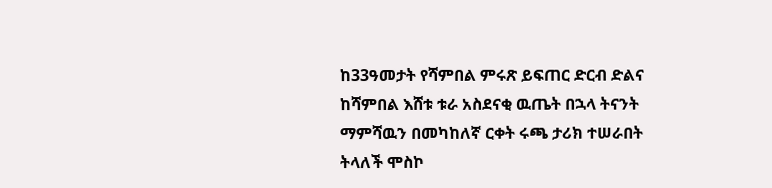ከ33ዓመታት የሻምበል ምሩጽ ይፍጠር ድርብ ድልና ከሻምበል እሸቱ ቱራ አስደናቂ ዉጤት በኋላ ትናንት ማምሻዉን በመካከለኛ ርቀት ሩጫ ታሪክ ተሠራበት ትላለች ሞስኮ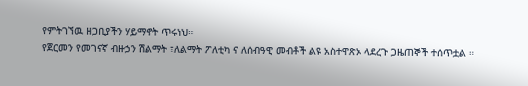የምትገኘዉ ዘጋቢያችን ሃይማኖት ጥሩነህ።
የጀርመን የመገናኛ ብዙኃን ሽልማት ፣ለልማት ፖለቲካ ና ለሰብዓዊ መብቶች ልዩ አስተዋጽኦ ላደረጉ ጋዜጠኞች ተሰጥቷል ።